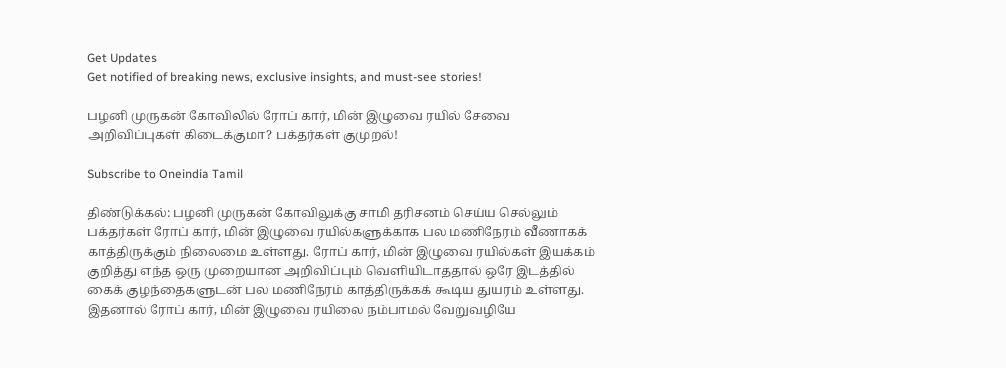Get Updates
Get notified of breaking news, exclusive insights, and must-see stories!

பழனி முருகன் கோவிலில் ரோப் கார், மின் இழுவை ரயில் சேவை அறிவிப்புகள் கிடைக்குமா? பக்தர்கள் குமுறல்!

Subscribe to Oneindia Tamil

திண்டுக்கல்: பழனி முருகன் கோவிலுக்கு சாமி தரிசனம் செய்ய செல்லும் பக்தர்கள் ரோப் கார், மின் இழுவை ரயில்களுக்காக பல மணிநேரம் வீணாகக் காத்திருக்கும் நிலைமை உள்ளது. ரோப் கார், மின் இழுவை ரயில்கள் இயக்கம் குறித்து எந்த ஒரு முறையான அறிவிப்பும் வெளியிடாததால் ஒரே இடத்தில் கைக் குழந்தைகளுடன் பல மணிநேரம் காத்திருக்கக் கூடிய துயரம் உள்ளது. இதனால் ரோப் கார், மின் இழுவை ரயிலை நம்பாமல் வேறுவழியே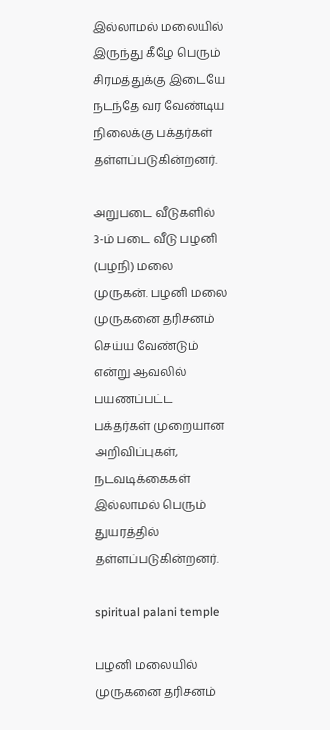இல்லாமல் மலையில் இருந்து கீழே பெரும் சிரமத்துக்கு இடையே நடந்தே வர வேண்டிய நிலைக்கு பக்தர்கள் தள்ளப்படுகின்றனர்.

அறுபடை வீடுகளில் 3-ம் படை வீடு பழனி (பழநி) மலை முருகன். பழனி மலை முருகனை தரிசனம் செய்ய வேண்டும் என்று ஆவலில் பயணப்பட்ட பக்தர்கள் முறையான அறிவிப்புகள், நடவடிக்கைகள் இல்லாமல் பெரும் துயரத்தில் தள்ளப்படுகின்றனர்.

spiritual palani temple

பழனி மலையில் முருகனை தரிசனம்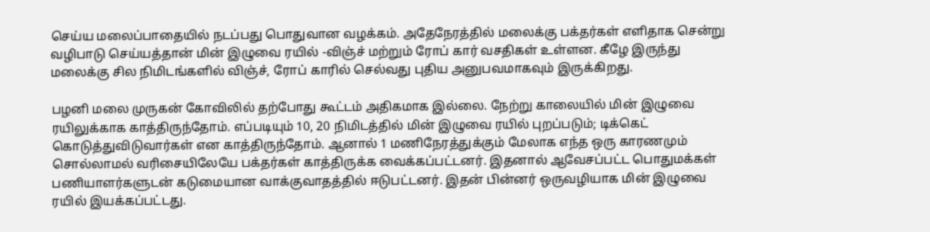செய்ய மலைப்பாதையில் நடப்பது பொதுவான வழக்கம். அதேநேரத்தில் மலைக்கு பக்தர்கள் எளிதாக சென்று வழிபாடு செய்யத்தான் மின் இழுவை ரயில் -விஞ்ச் மற்றும் ரோப் கார் வசதிகள் உள்ளன. கீழே இருந்து மலைக்கு சில நிமிடங்களில் விஞ்ச், ரோப் காரில் செல்வது புதிய அனுபவமாகவும் இருக்கிறது.

பழனி மலை முருகன் கோவிலில் தற்போது கூட்டம் அதிகமாக இல்லை. நேற்று காலையில் மின் இழுவை ரயிலுக்காக காத்திருந்தோம். எப்படியும் 10, 20 நிமிடத்தில் மின் இழுவை ரயில் புறப்படும்; டிக்கெட் கொடுத்துவிடுவார்கள் என காத்திருந்தோம். ஆனால் 1 மணிநேரத்துக்கும் மேலாக எந்த ஒரு காரணமும் சொல்லாமல் வரிசையிலேயே பக்தர்கள் காத்திருக்க வைக்கப்பட்டனர். இதனால் ஆவேசப்பட்ட பொதுமக்கள் பணியாளர்களுடன் கடுமையான வாக்குவாதத்தில் ஈடுபட்டனர். இதன் பின்னர் ஒருவழியாக மின் இழுவை ரயில் இயக்கப்பட்டது.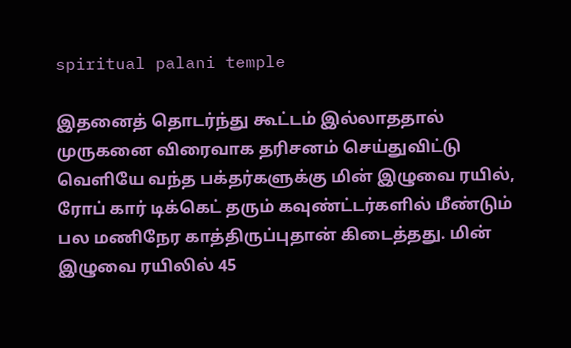spiritual palani temple

இதனைத் தொடர்ந்து கூட்டம் இல்லாததால் முருகனை விரைவாக தரிசனம் செய்துவிட்டு வெளியே வந்த பக்தர்களுக்கு மின் இழுவை ரயில், ரோப் கார் டிக்கெட் தரும் கவுண்ட்டர்களில் மீண்டும் பல மணிநேர காத்திருப்புதான் கிடைத்தது. மின் இழுவை ரயிலில் 45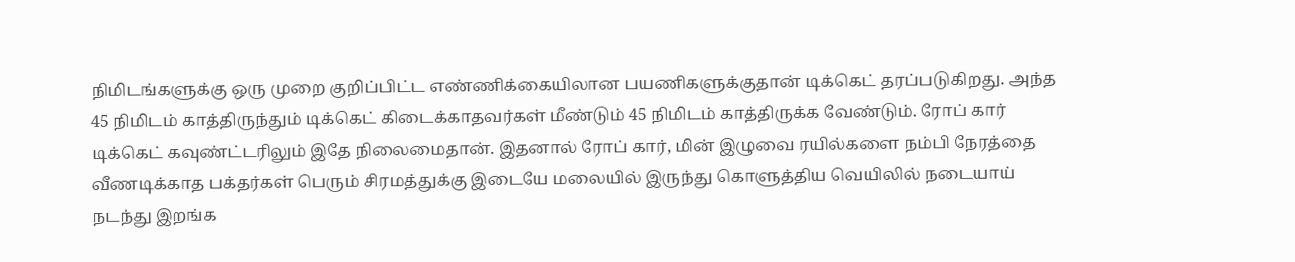நிமிடங்களுக்கு ஒரு முறை குறிப்பிட்ட எண்ணிக்கையிலான பயணிகளுக்குதான் டிக்கெட் தரப்படுகிறது. அந்த 45 நிமிடம் காத்திருந்தும் டிக்கெட் கிடைக்காதவர்கள் மீண்டும் 45 நிமிடம் காத்திருக்க வேண்டும். ரோப் கார் டிக்கெட் கவுண்ட்டரிலும் இதே நிலைமைதான். இதனால் ரோப் கார், மின் இழுவை ரயில்களை நம்பி நேரத்தை வீணடிக்காத பக்தர்கள் பெரும் சிரமத்துக்கு இடையே மலையில் இருந்து கொளுத்திய வெயிலில் நடையாய் நடந்து இறங்க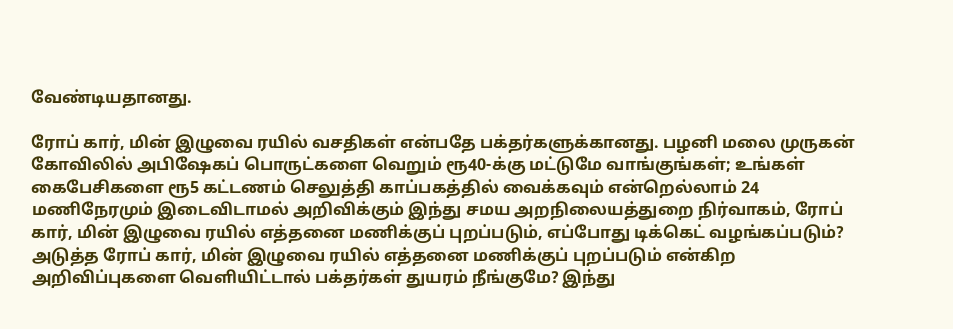வேண்டியதானது.

ரோப் கார், மின் இழுவை ரயில் வசதிகள் என்பதே பக்தர்களுக்கானது. பழனி மலை முருகன் கோவிலில் அபிஷேகப் பொருட்களை வெறும் ரூ40-க்கு மட்டுமே வாங்குங்கள்; உங்கள் கைபேசிகளை ரூ5 கட்டணம் செலுத்தி காப்பகத்தில் வைக்கவும் என்றெல்லாம் 24 மணிநேரமும் இடைவிடாமல் அறிவிக்கும் இந்து சமய அறநிலையத்துறை நிர்வாகம், ரோப் கார், மின் இழுவை ரயில் எத்தனை மணிக்குப் புறப்படும், எப்போது டிக்கெட் வழங்கப்படும்? அடுத்த ரோப் கார், மின் இழுவை ரயில் எத்தனை மணிக்குப் புறப்படும் என்கிற அறிவிப்புகளை வெளியிட்டால் பக்தர்கள் துயரம் நீங்குமே? இந்து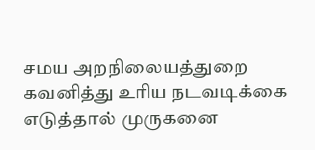சமய அறநிலையத்துறை கவனித்து உரிய நடவடிக்கை எடுத்தால் முருகனை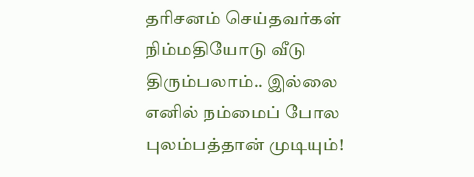தரிசனம் செய்தவர்கள் நிம்மதியோடு வீடு திரும்பலாம்.. இல்லை எனில் நம்மைப் போல புலம்பத்தான் முடியும்!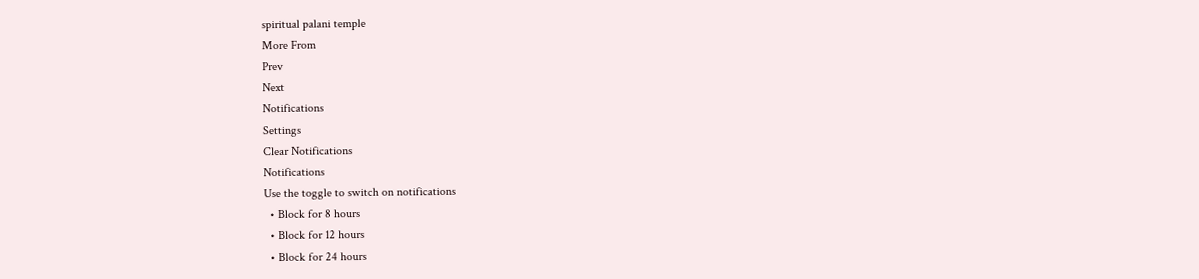spiritual palani temple
More From
Prev
Next
Notifications
Settings
Clear Notifications
Notifications
Use the toggle to switch on notifications
  • Block for 8 hours
  • Block for 12 hours
  • Block for 24 hours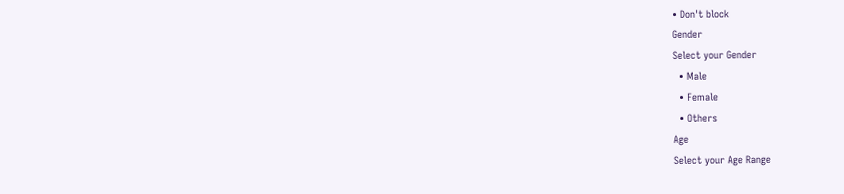• Don't block
Gender
Select your Gender
  • Male
  • Female
  • Others
Age
Select your Age Range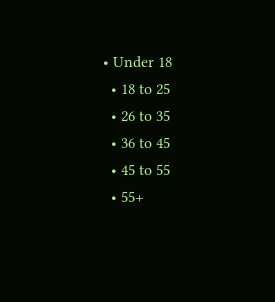• Under 18
  • 18 to 25
  • 26 to 35
  • 36 to 45
  • 45 to 55
  • 55+